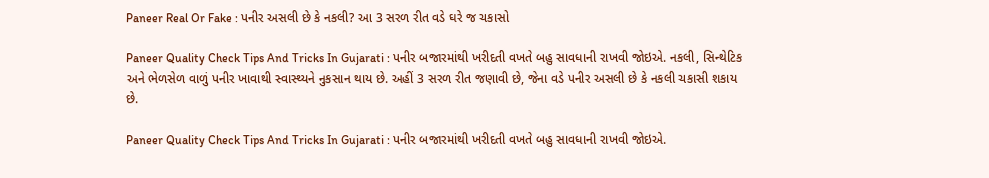Paneer Real Or Fake : પનીર અસલી છે કે નકલી? આ 3 સરળ રીત વડે ઘરે જ ચકાસો

Paneer Quality Check Tips And Tricks In Gujarati : પનીર બજારમાંથી ખરીદતી વખતે બહુ સાવધાની રાખવી જોઇએ. નકલી, સિન્થેટિક અને ભેળસેળ વાળું પનીર ખાવાથી સ્વાસ્થ્યને નુકસાન થાય છે. અહીં 3 સરળ રીત જણાવી છે, જેના વડે પનીર અસલી છે કે નકલી ચકાસી શકાય છે.

Paneer Quality Check Tips And Tricks In Gujarati : પનીર બજારમાંથી ખરીદતી વખતે બહુ સાવધાની રાખવી જોઇએ.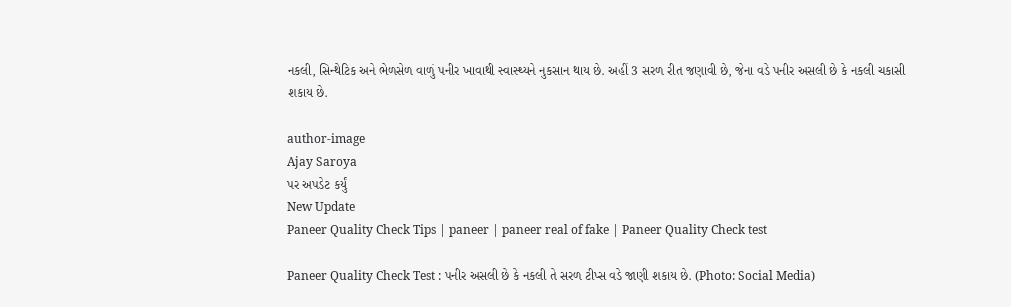નકલી, સિન્થેટિક અને ભેળસેળ વાળું પનીર ખાવાથી સ્વાસ્થ્યને નુકસાન થાય છે. અહીં 3 સરળ રીત જણાવી છે, જેના વડે પનીર અસલી છે કે નકલી ચકાસી શકાય છે.

author-image
Ajay Saroya
પર અપડેટ કર્યું
New Update
Paneer Quality Check Tips | paneer | paneer real of fake | Paneer Quality Check test

Paneer Quality Check Test : પનીર અસલી છે કે નકલી તે સરળ ટીપ્સ વડે જાણી શકાય છે. (Photo: Social Media)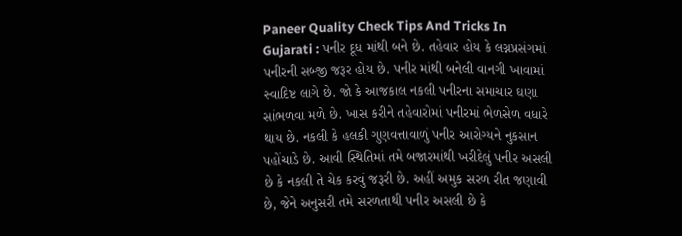Paneer Quality Check Tips And Tricks In Gujarati : પનીર દૂધ માંથી બને છે. તહેવાર હોય કે લગ્નપ્રસંગમાં પનીરની સબ્જી જરૂર હોય છે. પનીર માંથી બનેલી વાનગી ખાવામાં સ્વાદિષ્ટ લાગે છે. જો કે આજકાલ નકલી પનીરના સમાચાર ઘણા સાંભળવા મળે છે. ખાસ કરીને તહેવારોમાં પનીરમાં ભેળસેળ વધારે થાય છે. નકલી કે હલકી ગુણવત્તાવાળું પનીર આરોગ્યને નુકસાન પહોંચાડે છે. આવી સ્થિતિમાં તમે બજારમાંથી ખરીદેલું પનીર અસલી છે કે નકલી તે ચેક કરવું જરૂરી છે. અહીં અમુક સરળ રીત જણાવી છે, જેને અનુસરી તમે સરળતાથી પનીર અસલી છે કે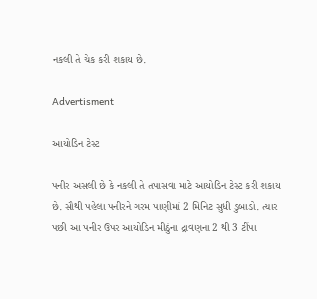નકલી તે ચેક કરી શકાય છે.

Advertisment

આયોડિન ટેસ્ટ

પનીર અસલી છે કે નકલી તે તપાસવા માટે આયોડિન ટેસ્ટ કરી શકાય છે. સૌથી પહેલા પનીરને ગરમ પાણીમાં 2 મિનિટ સુધી ડુબાડો. ત્યાર પછી આ પનીર ઉપર આયોડિન મીઠુંના દ્રાવણના 2 થી 3 ટીંપા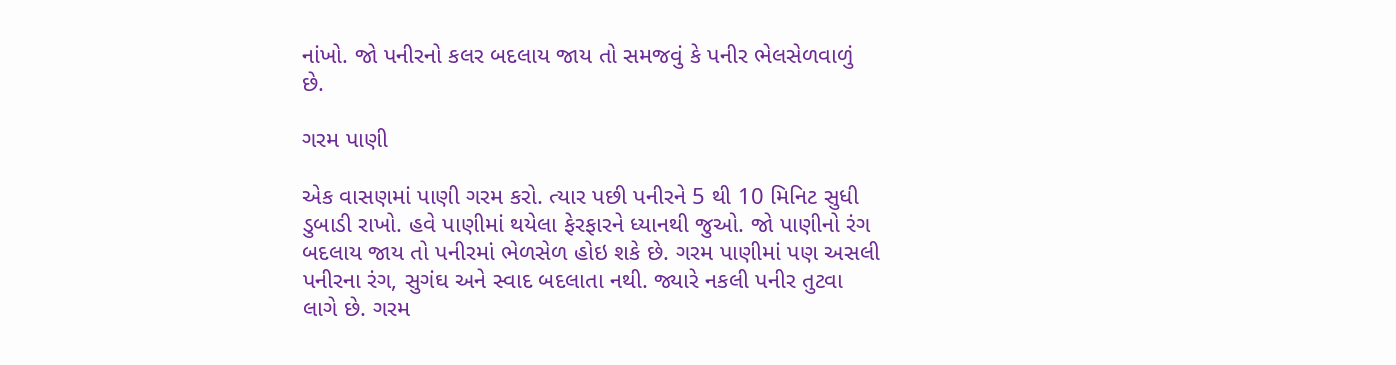નાંખો. જો પનીરનો કલર બદલાય જાય તો સમજવું કે પનીર ભેલસેળવાળું છે.

ગરમ પાણી

એક વાસણમાં પાણી ગરમ કરો. ત્યાર પછી પનીરને 5 થી 10 મિનિટ સુધી ડુબાડી રાખો. હવે પાણીમાં થયેલા ફેરફારને ધ્યાનથી જુઓ. જો પાણીનો રંગ બદલાય જાય તો પનીરમાં ભેળસેળ હોઇ શકે છે. ગરમ પાણીમાં પણ અસલી પનીરના રંગ, સુગંઘ અને સ્વાદ બદલાતા નથી. જ્યારે નકલી પનીર તુટવા લાગે છે. ગરમ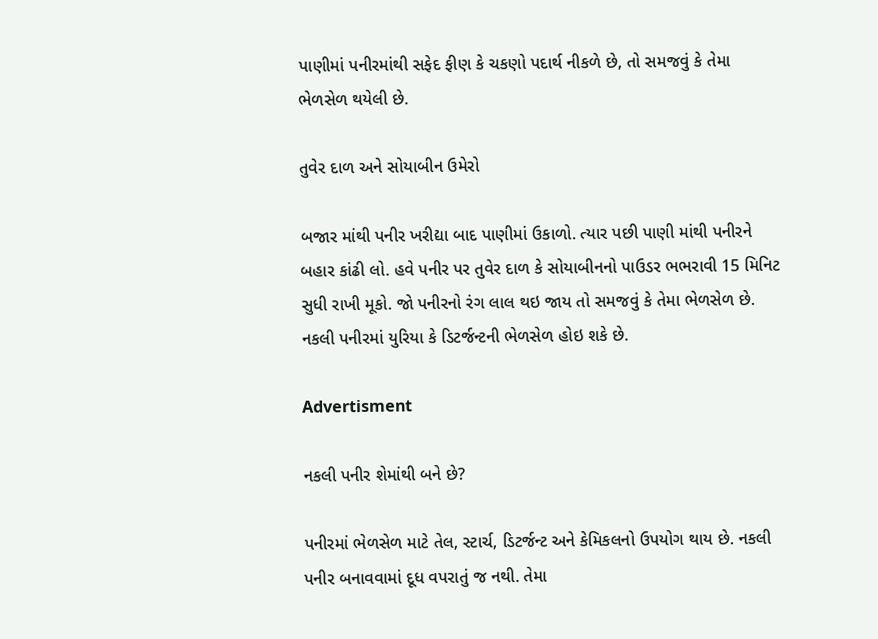પાણીમાં પનીરમાંથી સફેદ ફીણ કે ચકણો પદાર્થ નીકળે છે, તો સમજવું કે તેમા ભેળસેળ થયેલી છે.

તુવેર દાળ અને સોયાબીન ઉમેરો

બજાર માંથી પનીર ખરીદ્યા બાદ પાણીમાં ઉકાળો. ત્યાર પછી પાણી માંથી પનીરને બહાર કાંઢી લો. હવે પનીર પર તુવેર દાળ કે સોયાબીનનો પાઉડર ભભરાવી 15 મિનિટ સુધી રાખી મૂકો. જો પનીરનો રંગ લાલ થઇ જાય તો સમજવું કે તેમા ભેળસેળ છે. નકલી પનીરમાં યુરિયા કે ડિટર્જન્ટની ભેળસેળ હોઇ શકે છે.

Advertisment

નકલી પનીર શેમાંથી બને છે?

પનીરમાં ભેળસેળ માટે તેલ, સ્ટાર્ચ, ડિટર્જન્ટ અને કેમિકલનો ઉપયોગ થાય છે. નકલી પનીર બનાવવામાં દૂધ વપરાતું જ નથી. તેમા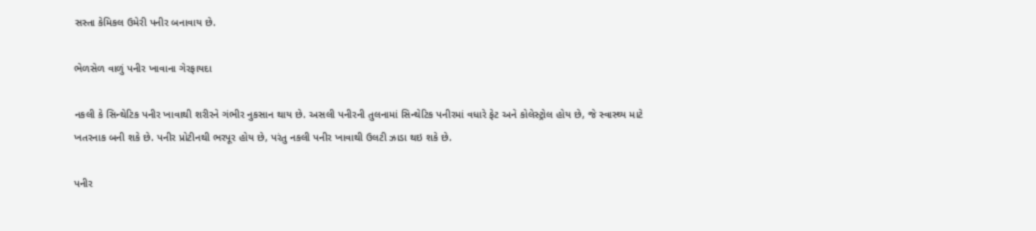સસ્તા કેમિકલ ઉમેરી પનીર બનાવાય છે.

ભેળસેળ વાળું પનીર ખાવાના ગેરફાયદા

નકલી કે સિન્થેટિક પનીર ખાવાથી શરીરને ગંભીર નુકસાન થાય છે. અસલી પનીરની તુલનામાં સિન્થેટિક પનીરમાં વધારે ફેટ અને કોલેસ્ટ્રોલ હોય છે, જે સ્વાસ્થ્ય માટે ખતરનાક બની શકે છે. પનીર પ્રોટીનથી ભરપૂર હોય છે, પરંતુ નકલી પનીર ખાવાથી ઉલટી ઝાડા થઇ શકે છે.

પનીર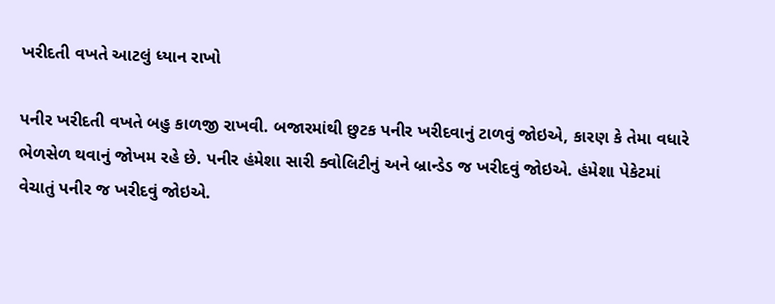ખરીદતી વખતે આટલું ધ્યાન રાખો

પનીર ખરીદતી વખતે બહુ કાળજી રાખવી. બજારમાંથી છુટક પનીર ખરીદવાનું ટાળવું જોઇએ, કારણ કે તેમા વધારે ભેળસેળ થવાનું જોખમ રહે છે. પનીર હંમેશા સારી ક્વોલિટીનું અને બ્રાન્ડેડ જ ખરીદવું જોઇએ. હંમેશા પેકેટમાં વેચાતું પનીર જ ખરીદવું જોઇએ.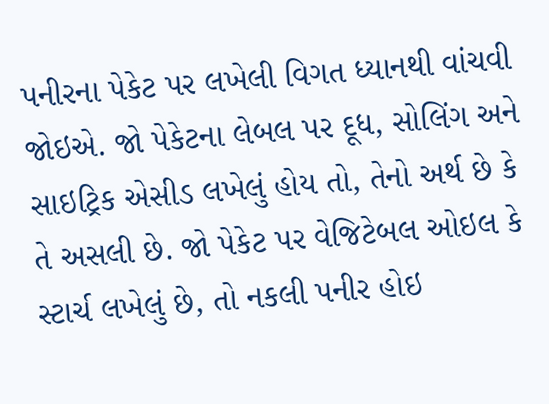પનીરના પેકેટ પર લખેલી વિગત ધ્યાનથી વાંચવી જોઇએ. જો પેકેટના લેબલ પર દૂધ, સોલિંગ અને સાઇટ્રિક એસીડ લખેલું હોય તો, તેનો અર્થ છે કે તે અસલી છે. જો પેકેટ પર વેજિટેબલ ઓઇલ કે સ્ટાર્ચ લખેલું છે, તો નકલી પનીર હોઇ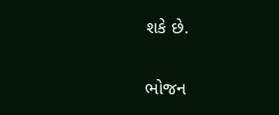શકે છે.

ભોજન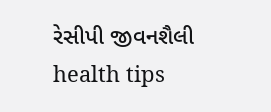રેસીપી જીવનશૈલી health tips